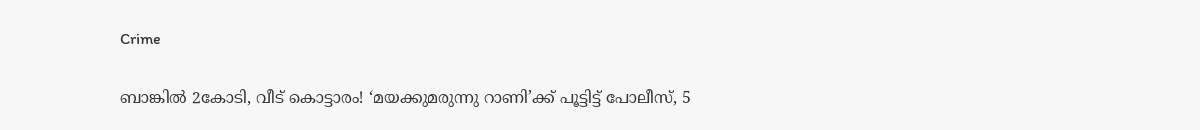Crime

ബാങ്കില്‍ 2കോടി, വീട് കൊട്ടാരം! ‘മയക്കുമരുന്നു റാണി’ക്ക്‌ പൂട്ടിട്ട്‌ പോലീസ്‌, 5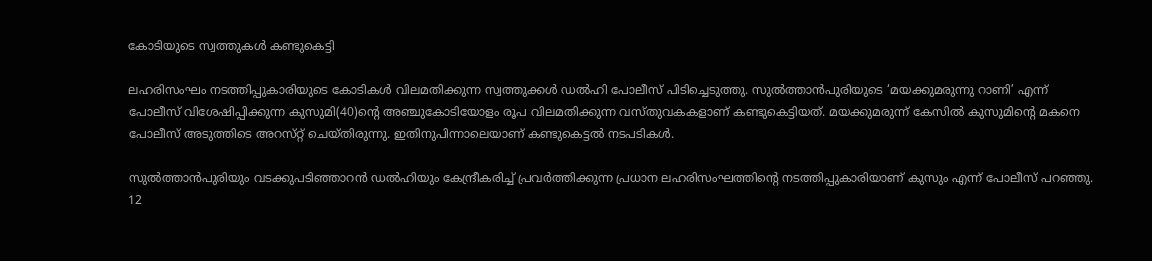കോടിയുടെ സ്വത്തുകള്‍ കണ്ടുകെട്ടി

ലഹരിസംഘം നടത്തിപ്പുകാരിയുടെ കോടികള്‍ വിലമതിക്കുന്ന സ്വത്തുക്കള്‍ ഡല്‍ഹി പോലീസ്‌ പിടിച്ചെടുത്തു. സുല്‍ത്താന്‍പുരിയുടെ ‘മയക്കുമരുന്നു റാണി’ എന്ന്‌ പോലീസ്‌ വിശേഷിപ്പിക്കുന്ന കുസുമി(40)ന്റെ അഞ്ചുകോടിയോളം രൂപ വിലമതിക്കുന്ന വസ്‌തുവകകളാണ്‌ കണ്ടുകെട്ടിയത്‌. മയക്കുമരുന്ന്‌ കേസില്‍ കുസുമിന്റെ മകനെ പോലീസ്‌ അടുത്തിടെ അറസ്‌റ്റ് ചെയ്‌തിരുന്നു. ഇതിനുപിന്നാലെയാണ്‌ കണ്ടുകെട്ടല്‍ നടപടികള്‍.

സുല്‍ത്താന്‍പുരിയും വടക്കുപടിഞ്ഞാറന്‍ ഡല്‍ഹിയും കേന്ദ്രീകരിച്ച്‌ പ്രവര്‍ത്തിക്കുന്ന പ്രധാന ലഹരിസംഘത്തിന്റെ നടത്തിപ്പുകാരിയാണ്‌ കുസും എന്ന്‌ പോലീസ്‌ പറഞ്ഞു. 12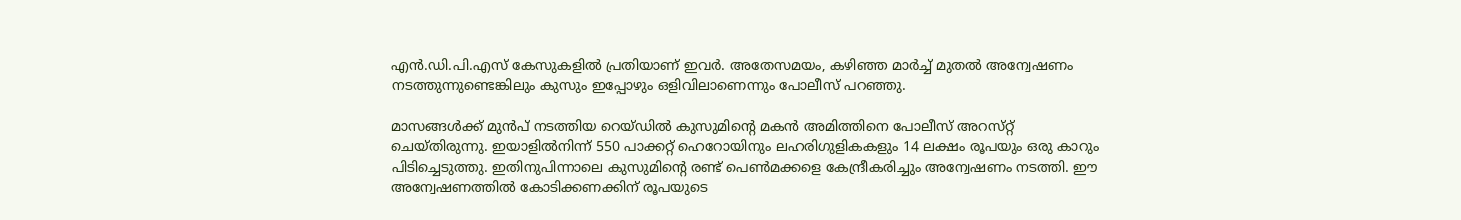എന്‍.ഡി.പി.എസ്‌ കേസുകളില്‍ പ്രതിയാണ്‌ ഇവര്‍. അതേസമയം, കഴിഞ്ഞ മാര്‍ച്ച്‌ മുതല്‍ അന്വേഷണം നടത്തുന്നുണ്ടെങ്കിലും കുസും ഇപ്പോഴും ഒളിവിലാണെന്നും പോലീസ്‌ പറഞ്ഞു.

മാസങ്ങള്‍ക്ക്‌ മുന്‍പ്‌ നടത്തിയ റെയ്‌ഡില്‍ കുസുമിന്റെ മകന്‍ അമിത്തിനെ പോലീസ്‌ അറസ്‌റ്റ് ചെയ്‌തിരുന്നു. ഇയാളില്‍നിന്ന്‌ 550 പാക്കറ്റ്‌ ഹെറോയിനും ലഹരിഗുളികകളും 14 ലക്ഷം രൂപയും ഒരു കാറും പിടിച്ചെടുത്തു. ഇതിനുപിന്നാലെ കുസുമിന്റെ രണ്ട്‌ പെണ്‍മക്കളെ കേന്ദ്രീകരിച്ചും അന്വേഷണം നടത്തി. ഈ അന്വേഷണത്തില്‍ കോടിക്കണക്കിന്‌ രൂപയുടെ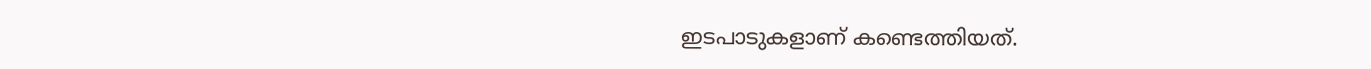ഇടപാടുകളാണ്‌ കണ്ടെത്തിയത്‌.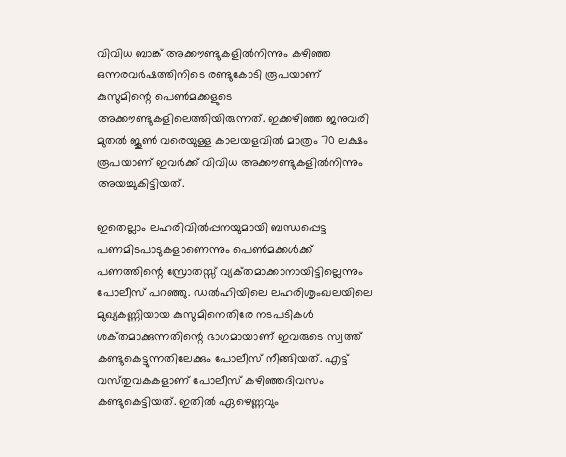വിവിധ ബാങ്ക്‌ അക്കൗണ്ടുകളില്‍നിന്നും കഴിഞ്ഞ ഒന്നരവര്‍ഷത്തിനിടെ രണ്ടുകോടി രൂപയാണ്‌ കുസുമിന്റെ പെണ്‍മക്കളുടെ അക്കൗണ്ടുകളിലെത്തിയിരുന്നത്‌. ഇക്കഴിഞ്ഞ ജനുവരി മുതല്‍ ജൂണ്‍ വരെയുള്ള കാലയളവില്‍ മാത്രം 70 ലക്ഷം രൂപയാണ്‌ ഇവര്‍ക്ക്‌ വിവിധ അക്കൗണ്ടുകളില്‍നിന്നും അയച്ചുകിട്ടിയത്‌.

ഇതെല്ലാം ലഹരിവില്‍പ്പനയുമായി ബന്ധപ്പെട്ട പണമിടപാടുകളാണെന്നും പെണ്‍മക്കള്‍ക്ക്‌ പണത്തിന്റെ സ്രോതസ്സ്‌ വ്യക്‌തമാക്കാനായിട്ടില്ലെന്നും പോലീസ്‌ പറഞ്ഞു. ഡല്‍ഹിയിലെ ലഹരിശൃംഖലയിലെ മുഖ്യകണ്ണിയായ കുസുമിനെതിരേ നടപടികള്‍ ശക്‌തമാക്കുന്നതിന്റെ ഭാഗമായാണ്‌ ഇവരുടെ സ്വത്ത്‌ കണ്ടുകെട്ടുന്നതിലേക്കും പോലീസ്‌ നീങ്ങിയത്‌. എട്ട്‌ വസ്‌തുവകകളാണ്‌ പോലീസ്‌ കഴിഞ്ഞദിവസം കണ്ടുകെട്ടിയത്‌. ഇതില്‍ ഏഴെണ്ണവും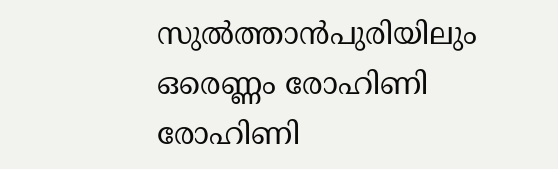സുല്‍ത്താന്‍പുരിയിലും ഒരെണ്ണം രോഹിണി രോഹിണി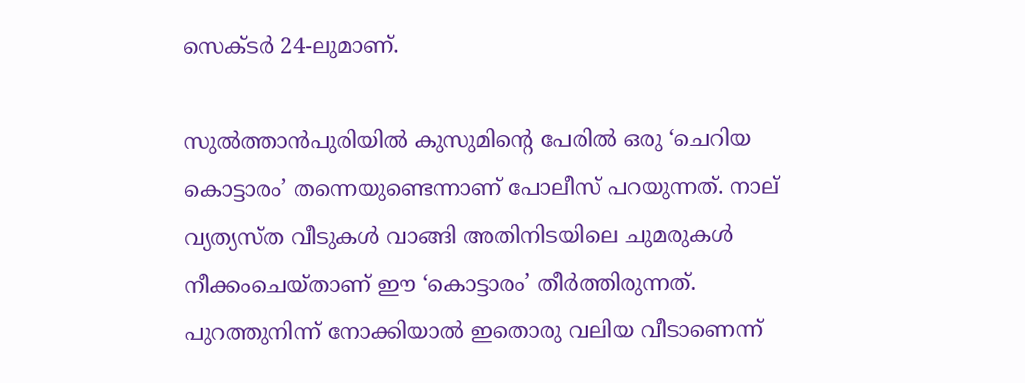സെക്‌ടര്‍ 24-ലുമാണ്‌.

സുല്‍ത്താന്‍പുരിയില്‍ കുസുമിന്റെ പേരില്‍ ഒരു ‘ചെറിയ കൊട്ടാരം’ തന്നെയുണ്ടെന്നാണ്‌ പോലീസ്‌ പറയുന്നത്‌. നാല്‌ വ്യത്യസ്‌ത വീടുകള്‍ വാങ്ങി അതിനിടയിലെ ചുമരുകള്‍ നീക്കംചെയ്‌താണ്‌ ഈ ‘കൊട്ടാരം’ തീര്‍ത്തിരുന്നത്‌. പുറത്തുനിന്ന്‌ നോക്കിയാല്‍ ഇതൊരു വലിയ വീടാണെന്ന്‌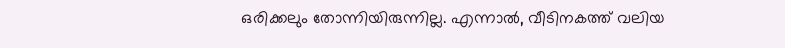ഒരിക്കലും തോന്നിയിരുന്നില്ല. എന്നാല്‍, വീടിനകത്ത്‌ വലിയ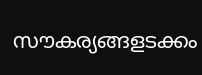സൗകര്യങ്ങളടക്കം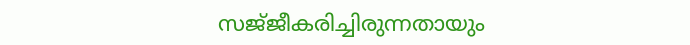സജ്‌ജീകരിച്ചിരുന്നതായും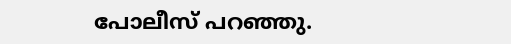പോലീസ്‌ പറഞ്ഞു.